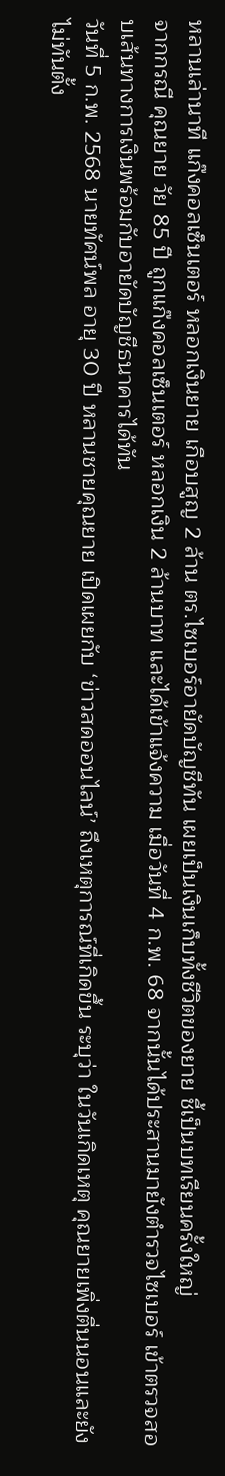หลานเล่านาที แก๊งคอลเซ็นเตอร์ หลอกเงินยาย เกือบสูญ 2 ล้าน ตร.ไซเบอร์อายัดบัญชีทัน เผยเป็นเงินเก็บทั้งชีวิตของยาย ชี้เป็นบทเรียนครั้งใหญ่
จากกรณี คุณยาย วัย 85 ปี ถูกแก๊งคอลเซ็นเตอร์ หลอกเงิน 2 ล้านบาท และได้เข้าแจ้งความ เมื่อวันที่ 4 ก.พ. 68 จากนั้นได้ประสานมายังตำรวจไซเบอร์ เข้าตรวจสอบเส้นทางการเงินพร้อมกับอายัดบัญชีธนาคารได้ทัน
วันที่ 5 ก.พ. 2568 นายทัศน์พล อายุ 30 ปี หลานชายคุณยาย เปิดเผยกับ ‘ข่าวสดออนไลน์’ ถึงเหตุการณ์ที่เกิดขึ้น ระบุว่า ในวันเกิดเหตุ คุณยายเพิ่งตื่นนอนและยังไม่ทันตั้ง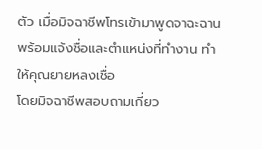ตัว เมื่อมิจฉาชีพโทรเข้ามาพูดจาฉะฉาน พร้อมแจ้งชื่อและตำแหน่งที่ทำงาน ทำให้คุณยายหลงเชื่อ
โดยมิจฉาชีพสอบถามเกี่ยว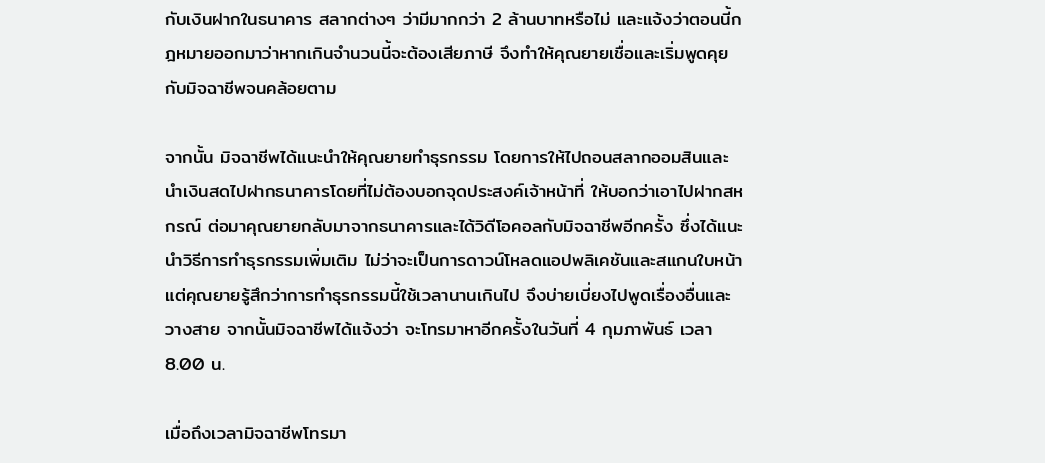กับเงินฝากในธนาคาร สลากต่างๆ ว่ามีมากกว่า 2 ล้านบาทหรือไม่ และแจ้งว่าตอนนี้กฎหมายออกมาว่าหากเกินจำนวนนี้จะต้องเสียภาษี จึงทำให้คุณยายเชื่อและเริ่มพูดคุยกับมิจฉาชีพจนคล้อยตาม

จากนั้น มิจฉาชีพได้แนะนำให้คุณยายทำธุรกรรม โดยการให้ไปถอนสลากออมสินและนำเงินสดไปฝากธนาคารโดยที่ไม่ต้องบอกจุดประสงค์เจ้าหน้าที่ ให้บอกว่าเอาไปฝากสหกรณ์ ต่อมาคุณยายกลับมาจากธนาคารและได้วิดีโอคอลกับมิจฉาชีพอีกครั้ง ซึ่งได้แนะนำวิธีการทำธุรกรรมเพิ่มเติม ไม่ว่าจะเป็นการดาวน์โหลดแอปพลิเคชันและสแกนใบหน้า
แต่คุณยายรู้สึกว่าการทำธุรกรรมนี้ใช้เวลานานเกินไป จึงบ่ายเบี่ยงไปพูดเรื่องอื่นและวางสาย จากนั้นมิจฉาชีพได้แจ้งว่า จะโทรมาหาอีกครั้งในวันที่ 4 กุมภาพันธ์ เวลา 8.00 น.

เมื่อถึงเวลามิจฉาชีพโทรมา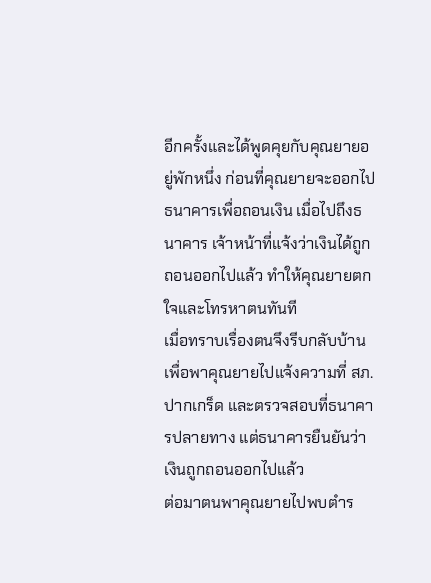อีกครั้งและได้พูดคุยกับคุณยายอยู่พักหนึ่ง ก่อนที่คุณยายจะออกไปธนาคารเพื่อถอนเงิน เมื่อไปถึงธนาคาร เจ้าหน้าที่แจ้งว่าเงินได้ถูกถอนออกไปแล้ว ทำให้คุณยายตกใจและโทรหาตนทันที
เมื่อทราบเรื่องตนจึงรีบกลับบ้านเพื่อพาคุณยายไปแจ้งความที่ สภ.ปากเกร็ด และตรวจสอบที่ธนาคารปลายทาง แต่ธนาคารยืนยันว่าเงินถูกถอนออกไปแล้ว
ต่อมาตนพาคุณยายไปพบตำร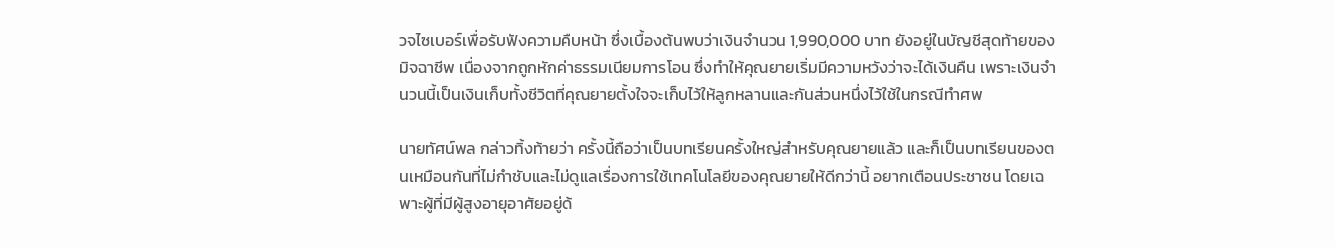วจไซเบอร์เพื่อรับฟังความคืบหน้า ซึ่งเบื้องต้นพบว่าเงินจำนวน 1,990,000 บาท ยังอยู่ในบัญชีสุดท้ายของมิจฉาชีพ เนื่องจากถูกหักค่าธรรมเนียมการโอน ซึ่งทำให้คุณยายเริ่มมีความหวังว่าจะได้เงินคืน เพราะเงินจำนวนนี้เป็นเงินเก็บทั้งชีวิตที่คุณยายตั้งใจจะเก็บไว้ให้ลูกหลานและกันส่วนหนึ่งไว้ใช้ในกรณีทำศพ

นายทัศน์พล กล่าวทิ้งท้ายว่า ครั้งนี้ถือว่าเป็นบทเรียนครั้งใหญ่สำหรับคุณยายแล้ว และก็เป็นบทเรียนของตนเหมือนกันที่ไม่กำชับและไม่ดูแลเรื่องการใช้เทคโนโลยีของคุณยายให้ดีกว่านี้ อยากเตือนประชาชน โดยเฉพาะผู้ที่มีผู้สูงอายุอาศัยอยู่ด้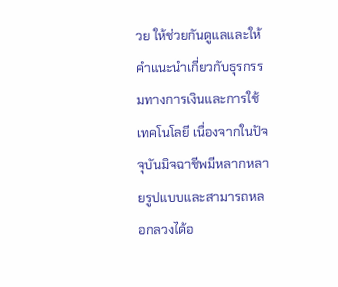วย ให้ช่วยกันดูแลและให้คำแนะนำเกี่ยวกับธุรกรรมทางการเงินและการใช้เทคโนโลยี เนื่องจากในปัจจุบันมิจฉาชีพมีหลากหลายรูปแบบและสามารถหลอกลวงได้อ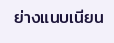ย่างแนบเนียน